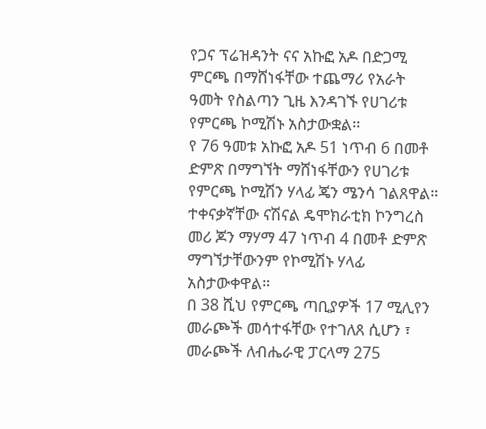የጋና ፕሬዝዳንት ናና አኩፎ አዶ በድጋሚ ምርጫ በማሸነፋቸው ተጨማሪ የአራት ዓመት የስልጣን ጊዜ እንዳገኙ የሀገሪቱ የምርጫ ኮሚሽኑ አስታውቋል፡፡
የ 76 ዓመቱ አኩፎ አዶ 51 ነጥብ 6 በመቶ ድምጽ በማግኘት ማሸነፋቸውን የሀገሪቱ የምርጫ ኮሚሽን ሃላፊ ጄን ሜንሳ ገልጸዋል።
ተቀናቃኛቸው ናሽናል ዴሞክራቲክ ኮንግረስ መሪ ጆን ማሃማ 47 ነጥብ 4 በመቶ ድምጽ ማግኘታቸውንም የኮሚሽኑ ሃላፊ አስታውቀዋል።
በ 38 ሺህ የምርጫ ጣቢያዎች 17 ሚሊየን መራጮች መሳተፋቸው የተገለጸ ሲሆን ፣ መራጮች ለብሔራዊ ፓርላማ 275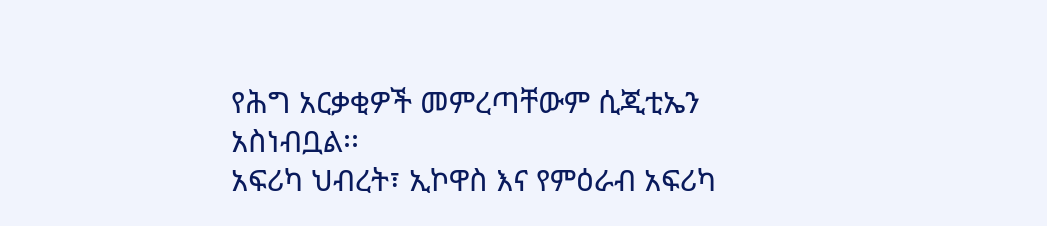የሕግ አርቃቂዎች መምረጣቸውም ሲጂቲኤን አስነብቧል፡፡
አፍሪካ ህብረት፣ ኢኮዋስ እና የምዕራብ አፍሪካ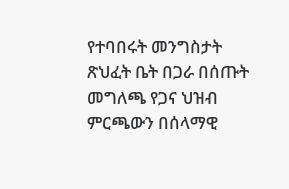የተባበሩት መንግስታት ጽህፈት ቤት በጋራ በሰጡት መግለጫ የጋና ህዝብ ምርጫውን በሰላማዊ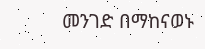መንገድ በማከናወኑ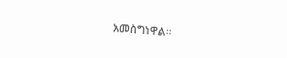አመስግነዋል።